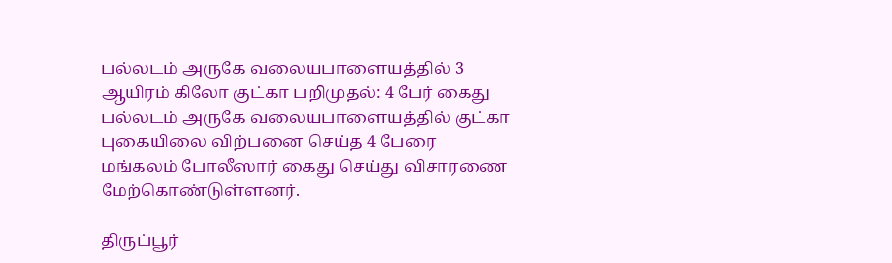பல்லடம் அருகே வலையபாளையத்தில் 3 ஆயிரம் கிலோ குட்கா பறிமுதல்: 4 பேர் கைது
பல்லடம் அருகே வலையபாளையத்தில் குட்கா புகையிலை விற்பனை செய்த 4 பேரை மங்கலம் போலீஸார் கைது செய்து விசாரணை மேற்கொண்டுள்ளனர்.

திருப்பூர்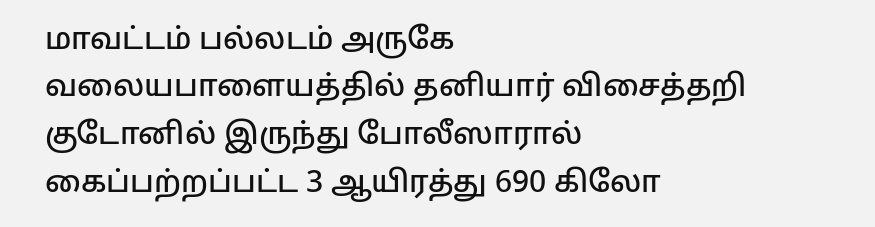மாவட்டம் பல்லடம் அருகே வலையபாளையத்தில் தனியார் விசைத்தறி குடோனில் இருந்து போலீஸாரால் கைப்பற்றப்பட்ட 3 ஆயிரத்து 690 கிலோ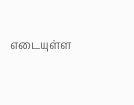எடையுள்ள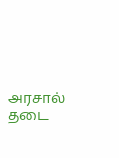அரசால் தடை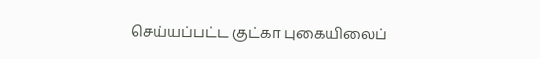செய்யப்பட்ட குட்கா புகையிலைப்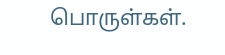பொருள்கள்.